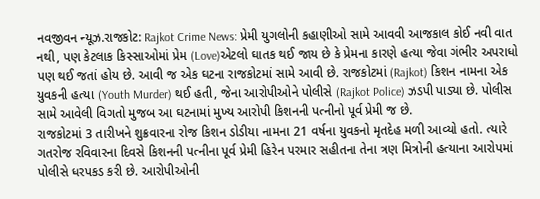નવજીવન ન્યૂઝ.રાજકોટ: Rajkot Crime News: પ્રેમી યુગલોની કહાણીઓ સામે આવવી આજકાલ કોઈ નવી વાત નથી, પણ કેટલાક કિસ્સાઓમાં પ્રેમ (Love)એટલો ઘાતક થઈ જાય છે કે પ્રેમના કારણે હત્યા જેવા ગંભીર અપરાધો પણ થઈ જતાં હોય છે. આવી જ એક ઘટના રાજકોટમાં સામે આવી છે. રાજકોટમાં (Rajkot) કિશન નામના એક યુવકની હત્યા (Youth Murder) થઈ હતી, જેના આરોપીઓને પોલીસે (Rajkot Police) ઝડપી પાડ્યા છે. પોલીસ સામે આવેલી વિગતો મુજબ આ ઘટનામાં મુખ્ય આરોપી કિશનની પત્નીનો પૂર્વ પ્રેમી જ છે.
રાજકોટમાં 3 તારીખને શુક્રવારના રોજ કિશન ડોડીયા નામના 21 વર્ષના યુવકનો મૃતદેહ મળી આવ્યો હતો. ત્યારે ગતરોજ રવિવારના દિવસે કિશનની પત્નીના પૂર્વ પ્રેમી હિરેન પરમાર સહીતના તેના ત્રણ મિત્રોની હત્યાના આરોપમાં પોલીસે ધરપકડ કરી છે. આરોપીઓની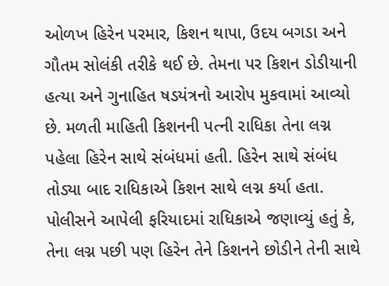ઓળખ હિરેન પરમાર, કિશન થાપા, ઉદય બગડા અને ગૌતમ સોલંકી તરીકે થઈ છે. તેમના પર કિશન ડોડીયાની હત્યા અને ગુનાહિત ષડયંત્રનો આરોપ મુકવામાં આવ્યો છે. મળતી માહિતી કિશનની પત્ની રાધિકા તેના લગ્ન પહેલા હિરેન સાથે સંબંધમાં હતી. હિરેન સાથે સંબંધ તોડ્યા બાદ રાધિકાએ કિશન સાથે લગ્ન કર્યા હતા. પોલીસને આપેલી ફરિયાદમાં રાધિકાએ જણાવ્યું હતું કે, તેના લગ્ન પછી પણ હિરેન તેને કિશનને છોડીને તેની સાથે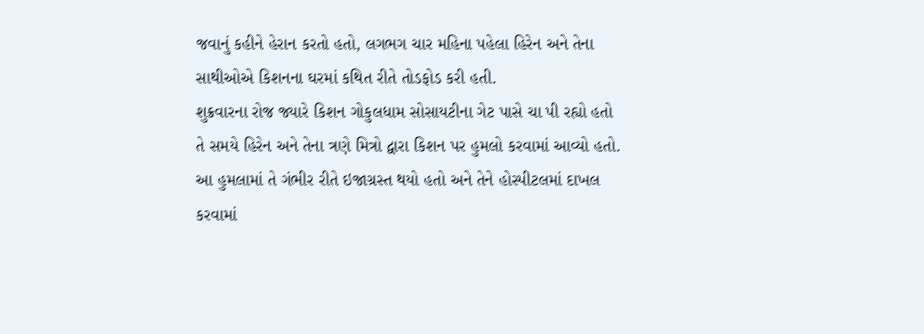જવાનું કહીને હેરાન કરતો હતો, લગભગ ચાર મહિના પહેલા હિરેન અને તેના સાથીઓએ કિશનના ઘરમાં કથિત રીતે તોડફોડ કરી હતી.
શુક્રવારના રોજ જ્યારે કિશન ગોકુલધામ સોસાયટીના ગેટ પાસે ચા પી રહ્યો હતો તે સમયે હિરેન અને તેના ત્રણે મિત્રો દ્વારા કિશન પર હુમલો કરવામાં આવ્યો હતો. આ હુમલામાં તે ગંભીર રીતે ઇજાગ્રસ્ત થયો હતો અને તેને હોસ્પીટલમાં દાખલ કરવામાં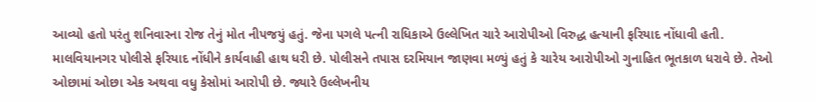આવ્યો હતો પરંતુ શનિવારના રોજ તેનું મોત નીપજયું હતું. જેના પગલે પત્ની રાધિકાએ ઉલ્લેખિત ચારે આરોપીઓ વિરુદ્ધ હત્યાની ફરિયાદ નોંધાવી હતી. માલવિયાનગર પોલીસે ફરિયાદ નોંધીને કાર્યવાહી હાથ ધરી છે. પોલીસને તપાસ દરમિયાન જાણવા મળ્યું હતું કે ચારેય આરોપીઓ ગુનાહિત ભૂતકાળ ધરાવે છે. તેઓ ઓછામાં ઓછા એક અથવા વધુ કેસોમાં આરોપી છે. જ્યારે ઉલ્લેખનીય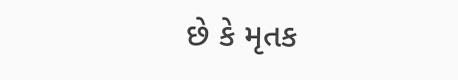છે કે મૃતક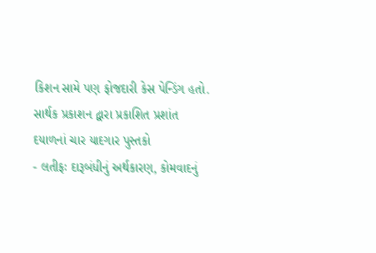કિશન સામે પણ ફોજદારી કેસ પેન્ડિંગ હતો.
સાર્થક પ્રકાશન દ્વારા પ્રકાશિત પ્રશાંત દયાળનાં ચાર યાદગાર પુસ્તકો
- લતીફઃ દારૂબંધીનું અર્થકારણ, કોમવાદનું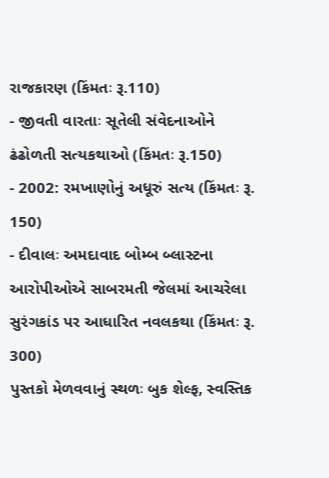રાજકારણ (કિંમતઃ રૂ.110)
- જીવતી વારતાઃ સૂતેલી સંવેદનાઓને ઢંઢોળતી સત્યકથાઓ (કિંમતઃ રૂ.150)
- 2002: રમખાણોનું અધૂરું સત્ય (કિંમતઃ રૂ. 150)
- દીવાલઃ અમદાવાદ બોમ્બ બ્લાસ્ટના આરોપીઓએ સાબરમતી જેલમાં આચરેલા સુરંગકાંડ પર આધારિત નવલકથા (કિંમતઃ રૂ. 300)
પુસ્તકો મેળવવાનું સ્થળઃ બુક શેલ્ફ, સ્વસ્તિક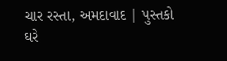ચાર રસ્તા, અમદાવાદ | પુસ્તકો ઘરે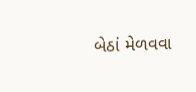બેઠાં મેળવવા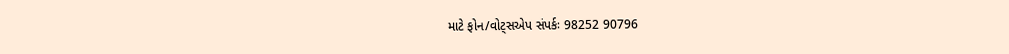માટે ફોન/વોટ્સએપ સંપર્કઃ 98252 90796